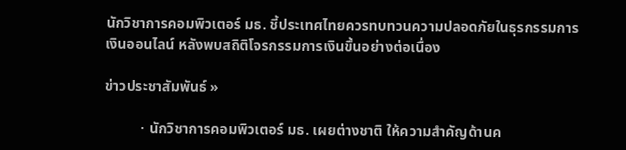นักวิชาการคอมพิวเตอร์ มธ. ชี้ประเทศไทยควรทบทวนความปลอดภัยในธุรกรรมการเงินออนไลน์ หลังพบสถิติโจรกรรมการเงินขึ้นอย่างต่อเนื่อง

ข่าวประชาสัมพันธ์ »

          · นักวิชาการคอมพิวเตอร์ มธ. เผยต่างชาติ ให้ความสำคัญด้านค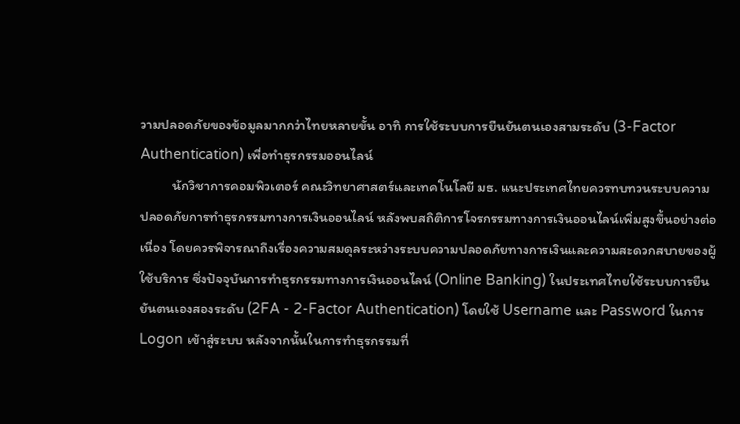วามปลอดภัยของข้อมูลมากกว่าไทยหลายขั้น อาทิ การใช้ระบบการยืนยันตนเองสามระดับ (3-Factor Authentication) เพื่อทำธุรกรรมออนไลน์
          นักวิชาการคอมพิวเตอร์ คณะวิทยาศาสตร์และเทคโนโลยี มธ. แนะประเทศไทยควรทบทวนระบบความปลอดภัยการทำธุรกรรมทางการเงินออนไลน์ หลังพบสถิติการโจรกรรมทางการเงินออนไลน์เพิ่มสูงขึ้นอย่างต่อเนื่อง โดยควรพิจารณาถึงเรื่องความสมดุลระหว่างระบบความปลอดภัยทางการเงินและความสะดวกสบายของผู้ใช้บริการ ซึ่งปัจจุบันการทำธุรกรรมทางการเงินออนไลน์ (Online Banking) ในประเทศไทยใช้ระบบการยืนยันตนเองสองระดับ (2FA - 2-Factor Authentication) โดยใช้ Username และ Password ในการ Logon เข้าสู่ระบบ หลังจากนั้นในการทำธุรกรรมที่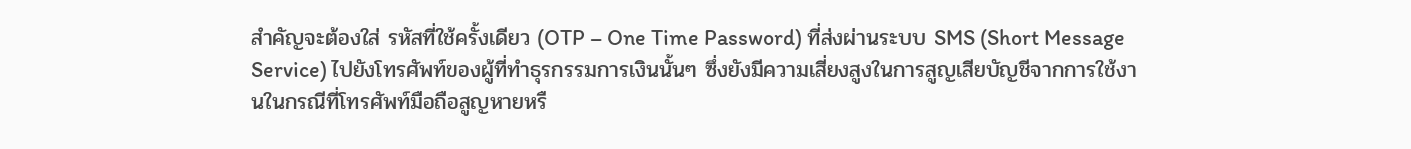สำคัญจะต้องใส่ รหัสที่ใช้ครั้งเดียว (OTP – One Time Password) ที่ส่งผ่านระบบ SMS (Short Message Service) ไปยังโทรศัพท์ของผู้ที่ทำธุรกรรมการเงินนั้นๆ ซึ่งยังมีความเสี่ยงสูงในการสูญเสียบัญชีจากการใช้งานในกรณีที่โทรศัพท์มือถือสูญหายหรื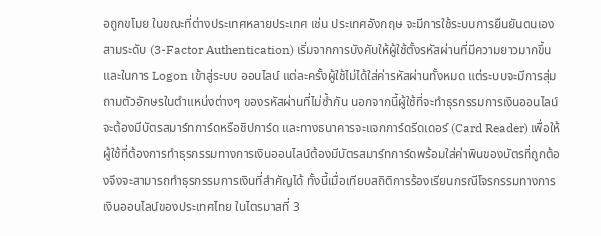อถูกขโมย ในขณะที่ต่างประเทศหลายประเทศ เช่น ประเทศอังกฤษ จะมีการใช้ระบบการยืนยันตนเองสามระดับ (3-Factor Authentication) เริ่มจากการบังคับให้ผู้ใช้ตั้งรหัสผ่านที่มีความยาวมากขึ้น และในการ Logon เข้าสู่ระบบ ออนไลน์ แต่ละครั้งผู้ใช้ไม่ได้ใส่ค่ารหัสผ่านทั้งหมด แต่ระบบจะมีการสุ่มถามตัวอักษรในตำแหน่งต่างๆ ของรหัสผ่านที่ไม่ซ้ำกัน นอกจากนี้ผู้ใช้ที่จะทำธุรกรรมการเงินออนไลน์จะต้องมีบัตรสมาร์ทการ์ดหรือชิปการ์ด และทางธนาคารจะแจกการ์ดรีดเดอร์ (Card Reader) เพื่อให้ผู้ใช้ที่ต้องการทำธุรกรรมทางการเงินออนไลน์ต้องมีบัตรสมาร์ทการ์ดพร้อมใส่ค่าพินของบัตรที่ถูกต้องจึงจะสามารถทำธุรกรรมการเงินที่สำคัญได้ ทั้งนี้เมื่อเทียบสถิติการร้องเรียนกรณีโจรกรรมทางการเงินออนไลน์ของประเทศไทย ในไตรมาสที่ 3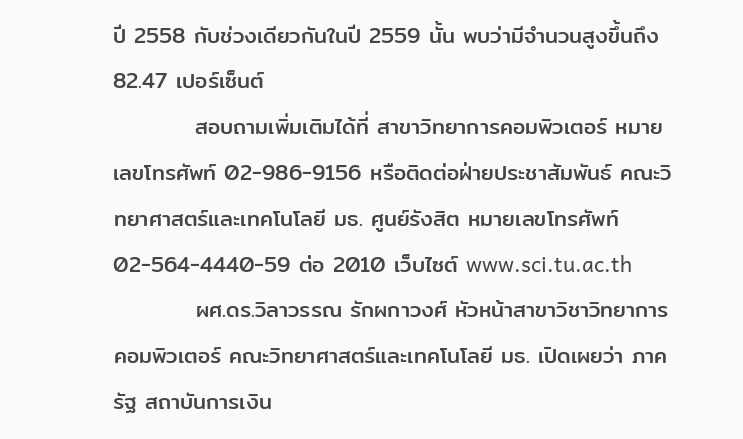ปี 2558 กับช่วงเดียวกันในปี 2559 นั้น พบว่ามีจำนวนสูงขึ้นถึง 82.47 เปอร์เซ็นต์
          สอบถามเพิ่มเติมได้ที่ สาขาวิทยาการคอมพิวเตอร์ หมายเลขโทรศัพท์ 02-986-9156 หรือติดต่อฝ่ายประชาสัมพันธ์ คณะวิทยาศาสตร์และเทคโนโลยี มธ. ศูนย์รังสิต หมายเลขโทรศัพท์ 02-564-4440-59 ต่อ 2010 เว็บไซต์ www.sci.tu.ac.th
          ผศ.ดร.วิลาวรรณ รักผกาวงศ์ หัวหน้าสาขาวิชาวิทยาการคอมพิวเตอร์ คณะวิทยาศาสตร์และเทคโนโลยี มธ. เปิดเผยว่า ภาครัฐ สถาบันการเงิน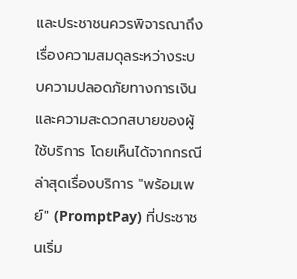และประชาชนควรพิจารณาถึงเรื่องความสมดุลระหว่างระบบความปลอดภัยทางการเงินและความสะดวกสบายของผู้ใช้บริการ โดยเห็นได้จากกรณีล่าสุดเรื่องบริการ "พร้อมเพย์" (PromptPay) ที่ประชาชนเริ่ม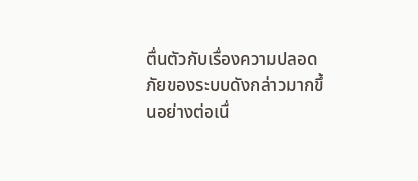ตื่นตัวกับเรื่องความปลอดภัยของระบบดังกล่าวมากขึ้นอย่างต่อเนื่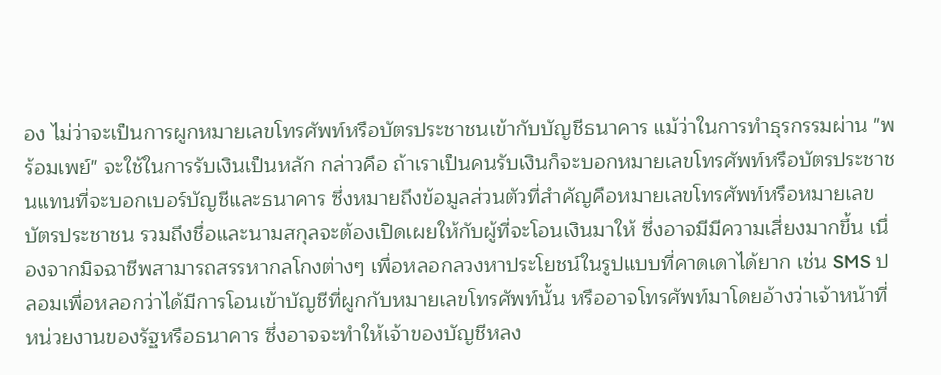อง ไม่ว่าจะเป็นการผูกหมายเลขโทรศัพท์หรือบัตรประชาชนเข้ากับบัญชีธนาคาร แม้ว่าในการทำธุรกรรมผ่าน "พร้อมเพย์" จะใช้ในการรับเงินเป็นหลัก กล่าวคือ ถ้าเราเป็นคนรับเงินก็จะบอกหมายเลขโทรศัพท์หรือบัตรประชาชนแทนที่จะบอกเบอร์บัญชีและธนาคาร ซึ่งหมายถึงข้อมูลส่วนตัวที่สำคัญคือหมายเลขโทรศัพท์หรือหมายเลขบัตรประชาชน รวมถึงชื่อและนามสกุลจะต้องเปิดเผยให้กับผู้ที่จะโอนเงินมาให้ ซึ่งอาจมีมีความเสี่ยงมากขึ้น เนื่องจากมิจฉาชีพสามารถสรรหากลโกงต่างๆ เพื่อหลอกลวงหาประโยชน์ในรูปแบบที่คาดเดาได้ยาก เช่น SMS ปลอมเพื่อหลอกว่าได้มีการโอนเข้าบัญชีที่ผูกกับหมายเลขโทรศัพท์นั้น หรืออาจโทรศัพท์มาโดยอ้างว่าเจ้าหน้าที่หน่วยงานของรัฐหรือธนาคาร ซึ่งอาจจะทำให้เจ้าของบัญชีหลง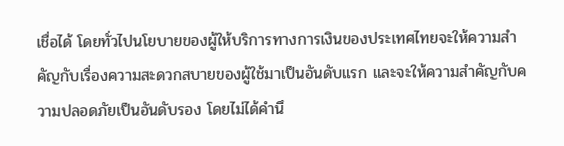เชื่อได้ โดยทั่วไปนโยบายของผู้ให้บริการทางการเงินของประเทศไทยจะให้ความสำคัญกับเรื่องความสะดวกสบายของผู้ใช้มาเป็นอันดับแรก และจะให้ความสำคัญกับความปลอดภัยเป็นอันดับรอง โดยไม่ได้คำนึ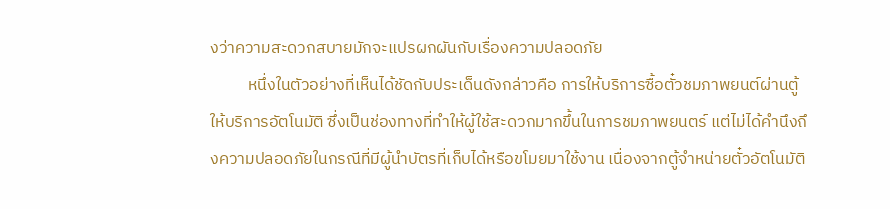งว่าความสะดวกสบายมักจะแปรผกผันกับเรื่องความปลอดภัย
          หนึ่งในตัวอย่างที่เห็นได้ชัดกับประเด็นดังกล่าวคือ การให้บริการซื้อตั๋วชมภาพยนต์ผ่านตู้ให้บริการอัตโนมัติ ซึ่งเป็นช่องทางที่ทำให้ผู้ใช้สะดวกมากขึ้นในการชมภาพยนตร์ แต่ไม่ได้คำนึงถึงความปลอดภัยในกรณีที่มีผู้นำบัตรที่เก็บได้หรือขโมยมาใช้งาน เนื่องจากตู้จำหน่ายตั๋วอัตโนมัติ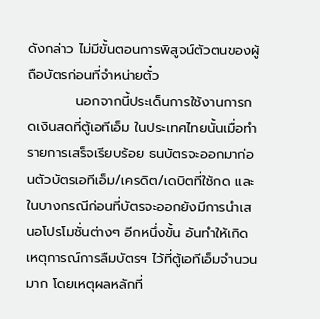ดังกล่าว ไม่มีขั้นตอนการพิสูจน์ตัวตนของผู้ถือบัตรก่อนที่จำหน่ายตั๋ว
          นอกจากนี้ประเด็นการใช้งานการกดเงินสดที่ตู้เอทีเอ็ม ในประเทศไทยนั้นเมื่อทำรายการเสร็จเรียบร้อย ธนบัตรจะออกมาก่อนตัวบัตรเอทีเอ็ม/เครดิต/เดบิตที่ใช้กด และในบางกรณีก่อนที่บัตรจะออกยังมีการนำเสนอโปรโมชั่นต่างๆ อีกหนึ่งขั้น อันทำให้เกิดเหตุการณ์การลืมบัตรฯ ไว้ที่ตู้เอทีเอ็มจำนวนมาก โดยเหตุผลหลักที่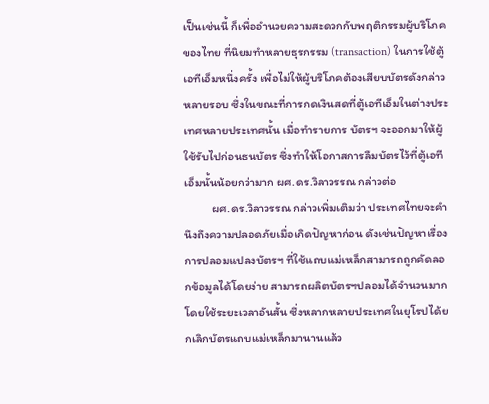เป็นเช่นนี้ ก็เพื่ออำนวยความสะดวกกับพฤติกรรมผู้บริโภคของไทย ที่นิยมทำหลายธุรกรรม (transaction) ในการใช้ตู้เอทีเอ็มหนึ่งครั้ง เพื่อไม่ให้ผู้บริโภคต้องเสียบบัตรดังกล่าวหลายรอบ ซึ่งในขณะที่การกดเงินสดที่ตู้เอทีเอ็มในต่างประเทศหลายประเทศนั้น เมื่อทำรายการ บัตรฯ จะออกมาให้ผู้ใช้รับไปก่อนธนบัตร ซึ่งทำให้โอกาสการลืมบัตรไว้ที่ตู้เอทีเอ็มนั้นน้อยกว่ามาก ผศ.ดร.วิลาวรรณ กล่าวต่อ
          ผศ.ดร.วิลาวรรณ กล่าวเพิ่มเติมว่า ประเทศไทยจะคำนึงถึงความปลอดภัยเมื่อเกิดปัญหาก่อน ดังเช่นปัญหาเรื่องการปลอมแปลงบัตรฯ ที่ใช้แถบแม่เหล็กสามารถถูกคัดลอกข้อมูลได้โดยง่าย สามารถผลิตบัตรฯปลอมได้จำนวนมากโดยใช้ระยะเวลาอันสั้น ซึ่งหลากหลายประเทศในยุโรปได้ยกเลิกบัตรแถบแม่เหล็กมานานแล้ว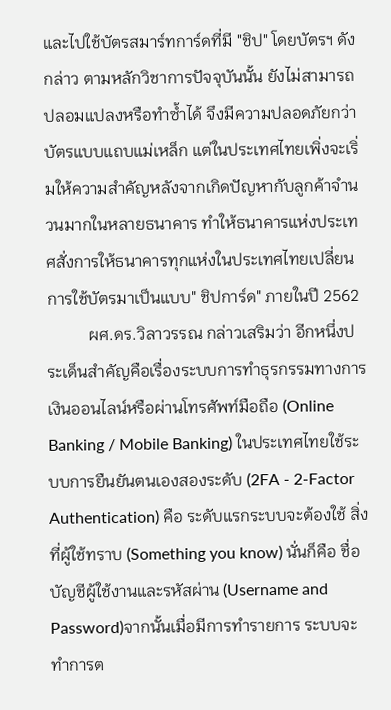และไปใช้บัตรสมาร์ทการ์ดที่มี "ชิป" โดยบัตรฯ ดังกล่าว ตามหลักวิชาการปัจจุบันนั้น ยังไม่สามารถปลอมแปลงหรือทำซ้ำได้ จึงมีความปลอดภัยกว่าบัตรแบบแถบแม่เหล็ก แต่ในประเทศไทยเพิ่งจะเริ่มให้ความสำคัญหลังจากเกิดปัญหากับลูกค้าจำนวนมากในหลายธนาคาร ทำให้ธนาคารแห่งประเทศสั่งการให้ธนาคารทุกแห่งในประเทศไทยเปลี่ยนการใช้บัตรมาเป็นแบบ" ชิปการ์ด" ภายในปี 2562
          ผศ.ดร.วิลาวรรณ กล่าวเสริมว่า อีกหนึ่งประเด็นสำคัญคือเรื่องระบบการทำธุรกรรมทางการเงินออนไลน์หรือผ่านโทรศัพท์มือถือ (Online Banking / Mobile Banking) ในประเทศไทยใช้ระบบการยืนยันตนเองสองระดับ (2FA - 2-Factor Authentication) คือ ระดับแรกระบบจะต้องใช้ สิ่งที่ผู้ใช้ทราบ (Something you know) นั่นก็คือ ชื่อบัญชีผู้ใช้งานและรหัสผ่าน (Username and Password)จากนั้นเมื่อมีการทำรายการ ระบบจะทำการต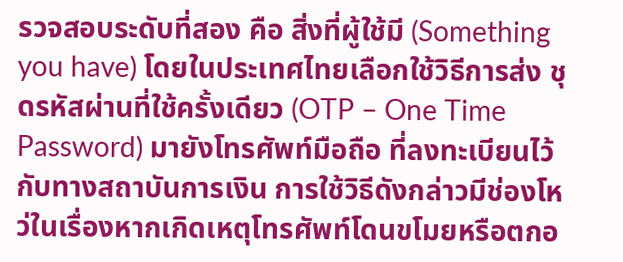รวจสอบระดับที่สอง คือ สิ่งที่ผู้ใช้มี (Something you have) โดยในประเทศไทยเลือกใช้วิธีการส่ง ชุดรหัสผ่านที่ใช้ครั้งเดียว (OTP – One Time Password) มายังโทรศัพท์มือถือ ที่ลงทะเบียนไว้กับทางสถาบันการเงิน การใช้วิธีดังกล่าวมีช่องโหว่ในเรื่องหากเกิดเหตุโทรศัพท์โดนขโมยหรือตกอ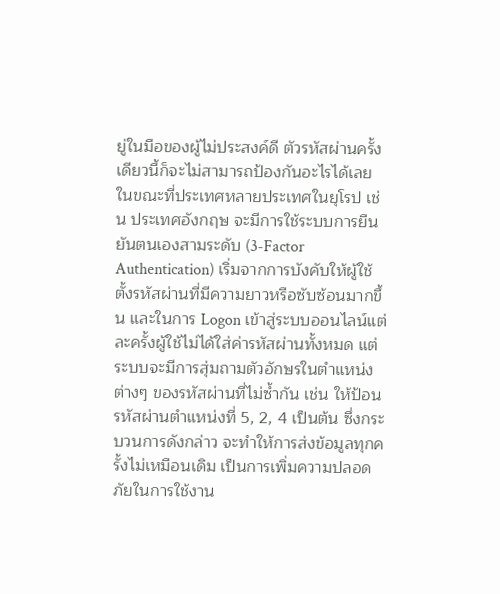ยู่ในมือของผู้ไม่ประสงค์ดี ตัวรหัสผ่านครั้งเดียวนี้ก็จะไม่สามารถป้องกันอะไรได้เลย ในขณะที่ประเทศหลายประเทศในยุโรป เช่น ประเทศอังกฤษ จะมีการใช้ระบบการยืนยันตนเองสามระดับ (3-Factor Authentication) เริ่มจากการบังคับให้ผู้ใช้ตั้งรหัสผ่านที่มีความยาวหรือซับซ้อนมากขึ้น และในการ Logon เข้าสู่ระบบออนไลน์แต่ละครั้งผู้ใช้ไม่ได้ใส่ค่ารหัสผ่านทั้งหมด แต่ระบบจะมีการสุ่มถามตัวอักษรในตำแหน่งต่างๆ ของรหัสผ่านที่ไม่ซ้ำกัน เช่น ให้ป้อนรหัสผ่านตำแหน่งที่ 5, 2, 4 เป็นต้น ซึ่งกระบวนการดังกล่าว จะทำให้การส่งข้อมูลทุกครั้งไม่เหมือนเดิม เป็นการเพิ่มความปลอดภัยในการใช้งาน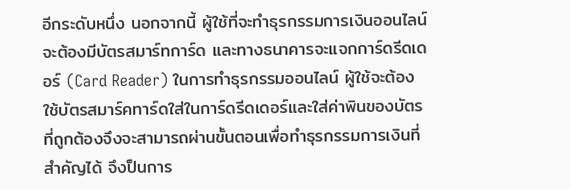อีกระดับหนึ่ง นอกจากนี้ ผู้ใช้ที่จะทำธุรกรรมการเงินออนไลน์จะต้องมีบัตรสมาร์ทการ์ด และทางธนาคารจะแจกการ์ดรีดเดอร์ (Card Reader) ในการทำธุรกรรมออนไลน์ ผู้ใช้จะต้องใช้บัตรสมาร์คทาร์ดใส่ในการ์ดรีดเดอร์และใส่ค่าพินของบัตรที่ถูกต้องจึงจะสามารถผ่านขั้นตอนเพื่อทำธุรกรรมการเงินที่สำคัญได้ จึงป็นการ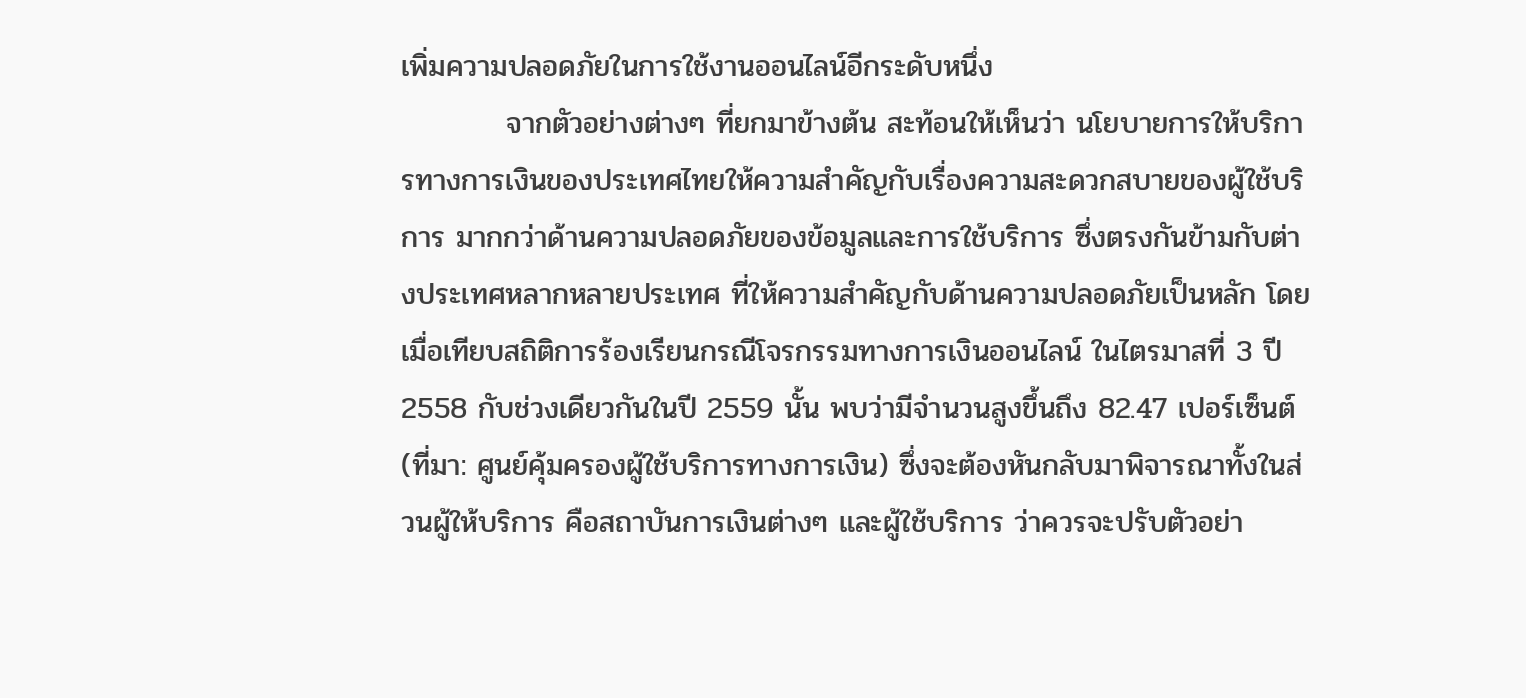เพิ่มความปลอดภัยในการใช้งานออนไลน์อีกระดับหนึ่ง
          จากตัวอย่างต่างๆ ที่ยกมาข้างต้น สะท้อนให้เห็นว่า นโยบายการให้บริการทางการเงินของประเทศไทยให้ความสำคัญกับเรื่องความสะดวกสบายของผู้ใช้บริการ มากกว่าด้านความปลอดภัยของข้อมูลและการใช้บริการ ซึ่งตรงกันข้ามกับต่างประเทศหลากหลายประเทศ ที่ให้ความสำคัญกับด้านความปลอดภัยเป็นหลัก โดยเมื่อเทียบสถิติการร้องเรียนกรณีโจรกรรมทางการเงินออนไลน์ ในไตรมาสที่ 3 ปี 2558 กับช่วงเดียวกันในปี 2559 นั้น พบว่ามีจำนวนสูงขึ้นถึง 82.47 เปอร์เซ็นต์ (ที่มา: ศูนย์คุ้มครองผู้ใช้บริการทางการเงิน) ซึ่งจะต้องหันกลับมาพิจารณาทั้งในส่วนผู้ให้บริการ คือสถาบันการเงินต่างๆ และผู้ใช้บริการ ว่าควรจะปรับตัวอย่า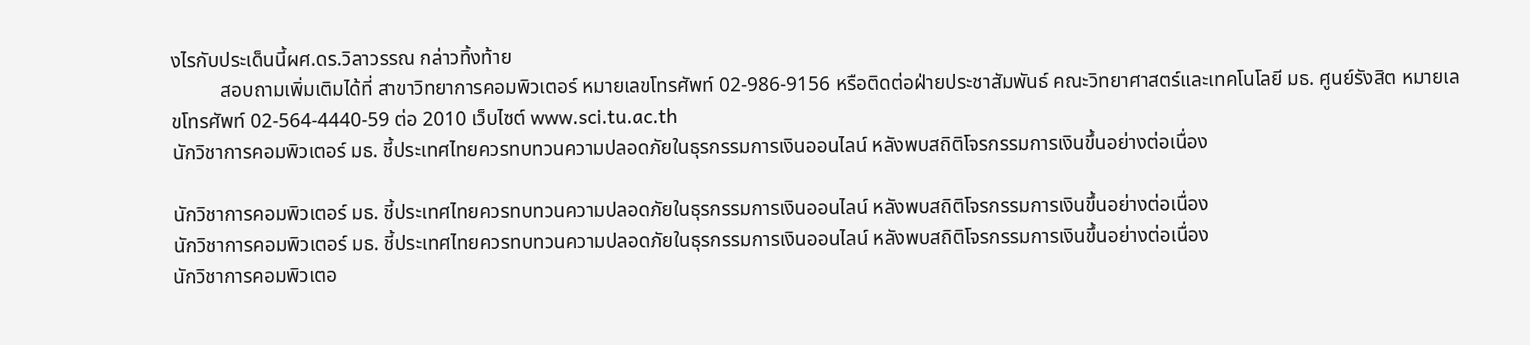งไรกับประเด็นนี้ผศ.ดร.วิลาวรรณ กล่าวทิ้งท้าย
          สอบถามเพิ่มเติมได้ที่ สาขาวิทยาการคอมพิวเตอร์ หมายเลขโทรศัพท์ 02-986-9156 หรือติดต่อฝ่ายประชาสัมพันธ์ คณะวิทยาศาสตร์และเทคโนโลยี มธ. ศูนย์รังสิต หมายเลขโทรศัพท์ 02-564-4440-59 ต่อ 2010 เว็บไซต์ www.sci.tu.ac.th
นักวิชาการคอมพิวเตอร์ มธ. ชี้ประเทศไทยควรทบทวนความปลอดภัยในธุรกรรมการเงินออนไลน์ หลังพบสถิติโจรกรรมการเงินขึ้นอย่างต่อเนื่อง

นักวิชาการคอมพิวเตอร์ มธ. ชี้ประเทศไทยควรทบทวนความปลอดภัยในธุรกรรมการเงินออนไลน์ หลังพบสถิติโจรกรรมการเงินขึ้นอย่างต่อเนื่อง
นักวิชาการคอมพิวเตอร์ มธ. ชี้ประเทศไทยควรทบทวนความปลอดภัยในธุรกรรมการเงินออนไลน์ หลังพบสถิติโจรกรรมการเงินขึ้นอย่างต่อเนื่อง
นักวิชาการคอมพิวเตอ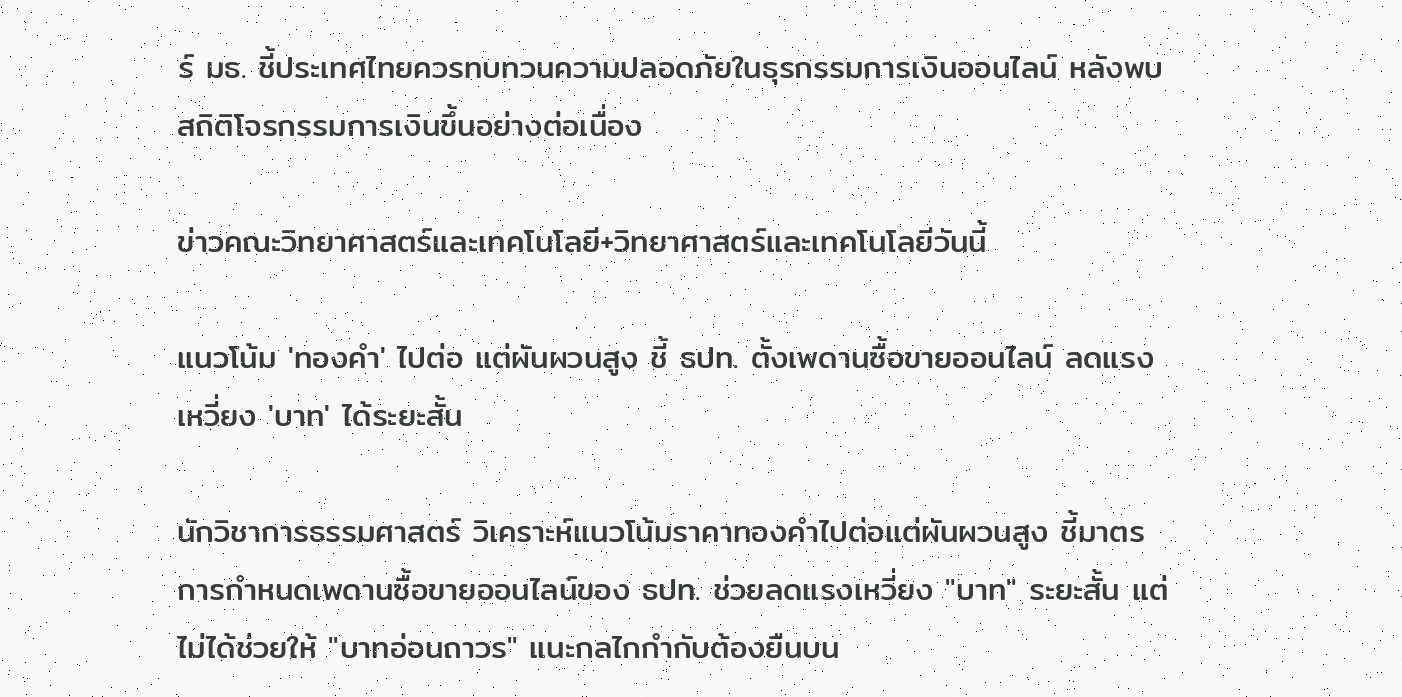ร์ มธ. ชี้ประเทศไทยควรทบทวนความปลอดภัยในธุรกรรมการเงินออนไลน์ หลังพบสถิติโจรกรรมการเงินขึ้นอย่างต่อเนื่อง

ข่าวคณะวิทยาศาสตร์และเทคโนโลยี+วิทยาศาสตร์และเทคโนโลยีวันนี้

แนวโน้ม 'ทองคำ' ไปต่อ แต่ผันผวนสูง ชี้ ธปท. ตั้งเพดานซื้อขายออนไลน์ ลดแรงเหวี่ยง 'บาท' ได้ระยะสั้น

นักวิชาการธรรมศาสตร์ วิเคราะห์แนวโน้มราคาทองคำไปต่อแต่ผันผวนสูง ชี้มาตรการกำหนดเพดานซื้อขายออนไลน์ของ ธปท. ช่วยลดแรงเหวี่ยง "บาท" ระยะสั้น แต่ไม่ได้ช่วยให้ "บาทอ่อนถาวร" แนะกลไกกำกับต้องยืนบน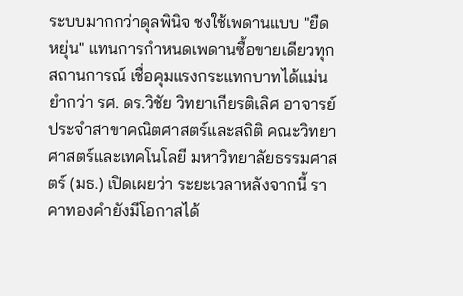ระบบมากกว่าดุลพินิจ ชงใช้เพดานแบบ "ยืดหยุ่น" แทนการกำหนดเพดานซื้อขายเดียวทุกสถานการณ์ เชื่อคุมแรงกระแทกบาทได้แม่นยำกว่า รศ. ดร.วิชัย วิทยาเกียรติเลิศ อาจารย์ประจำสาขาคณิตศาสตร์และสถิติ คณะวิทยาศาสตร์และเทคโนโลยี มหาวิทยาลัยธรรมศาสตร์ (มธ.) เปิดเผยว่า ระยะเวลาหลังจากนี้ ราคาทองคำยังมีโอกาสได้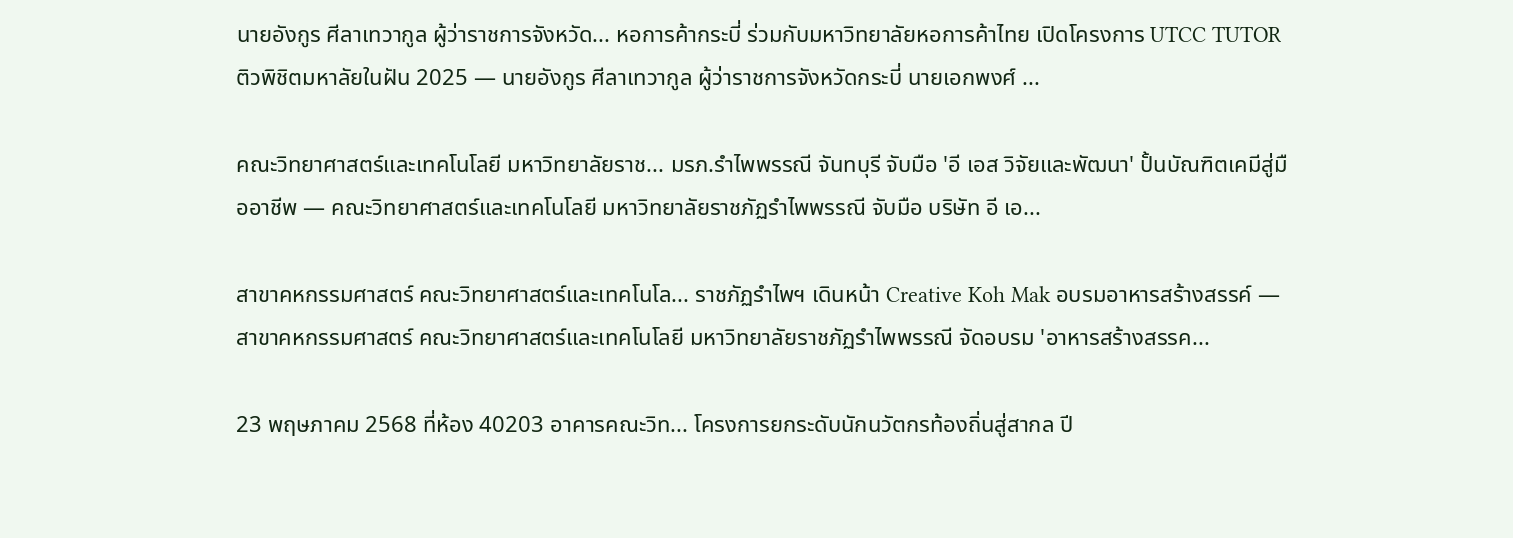นายอังกูร ศีลาเทวากูล ผู้ว่าราชการจังหวัด... หอการค้ากระบี่ ร่วมกับมหาวิทยาลัยหอการค้าไทย เปิดโครงการ UTCC TUTOR ติวพิชิตมหาลัยในฝัน 2025 — นายอังกูร ศีลาเทวากูล ผู้ว่าราชการจังหวัดกระบี่ นายเอกพงศ์ ...

คณะวิทยาศาสตร์และเทคโนโลยี มหาวิทยาลัยราช... มรภ.รำไพพรรณี จันทบุรี จับมือ 'อี เอส วิจัยและพัฒนา' ปั้นบัณฑิตเคมีสู่มืออาชีพ — คณะวิทยาศาสตร์และเทคโนโลยี มหาวิทยาลัยราชภัฏรำไพพรรณี จับมือ บริษัท อี เอ...

สาขาคหกรรมศาสตร์ คณะวิทยาศาสตร์และเทคโนโล... ราชภัฏรำไพฯ เดินหน้า Creative Koh Mak อบรมอาหารสร้างสรรค์ — สาขาคหกรรมศาสตร์ คณะวิทยาศาสตร์และเทคโนโลยี มหาวิทยาลัยราชภัฏรำไพพรรณี จัดอบรม 'อาหารสร้างสรรค...

23 พฤษภาคม 2568 ที่ห้อง 40203 อาคารคณะวิท... โครงการยกระดับนักนวัตกรท้องถิ่นสู่สากล ปี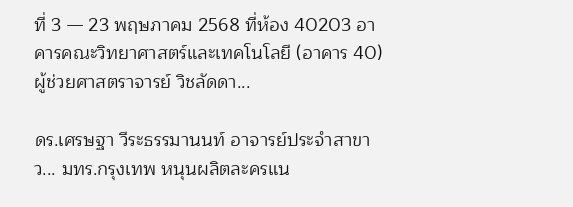ที่ 3 — 23 พฤษภาคม 2568 ที่ห้อง 40203 อาคารคณะวิทยาศาสตร์และเทคโนโลยี (อาคาร 40) ผู้ช่วยศาสตราจารย์ วิชลัดดา...

ดร.เศรษฐา วีระธรรมานนท์ อาจารย์ประจำสาขาว... มทร.กรุงเทพ หนุนผลิตละครแน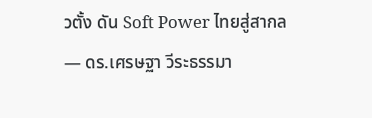วตั้ง ดัน Soft Power ไทยสู่สากล — ดร.เศรษฐา วีระธรรมา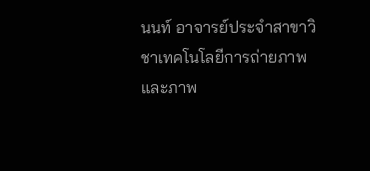นนท์ อาจารย์ประจำสาขาวิชาเทคโนโลยีการถ่ายภาพและภาพ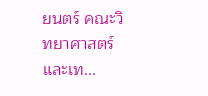ยนตร์ คณะวิทยาศาสตร์และเท...